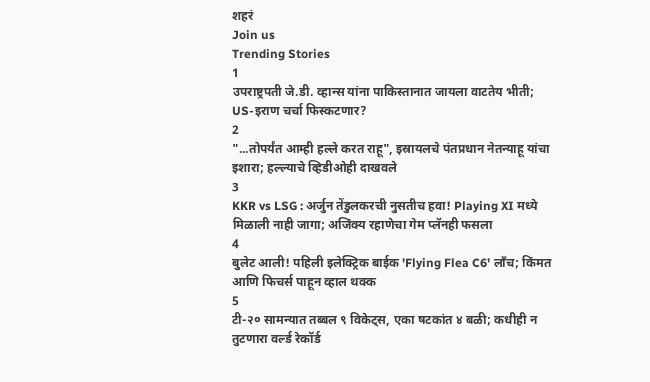शहरं
Join us
Trending Stories
1
उपराष्ट्रपती जे.डी. व्हान्स यांना पाकिस्तानात जायला वाटतेय भीती; US-इराण चर्चा फिस्कटणार?
2
"...तोपर्यंत आम्ही हल्ले करत राहू", इस्रायलचे पंतप्रधान नेतन्याहू यांचा इशारा; हल्ल्याचे व्हिडीओही दाखवले
3
KKR vs LSG : अर्जुन तेंडुलकरची नुसतीच हवा! Playing XI मध्ये मिळाली नाही जागा; अजिंक्य रहाणेचा गेम प्लॅनही फसला
4
बुलेट आली! पहिली इलेक्ट्रिक बाईक 'Flying Flea C6' लाँच; किंमत आणि फिचर्स पाहून व्हाल थक्क
5
टी-२० सामन्यात तब्बल ९ विकेट्स, एका षटकांत ४ बळी; कधीही न तुटणारा वर्ल्ड रेकॉर्ड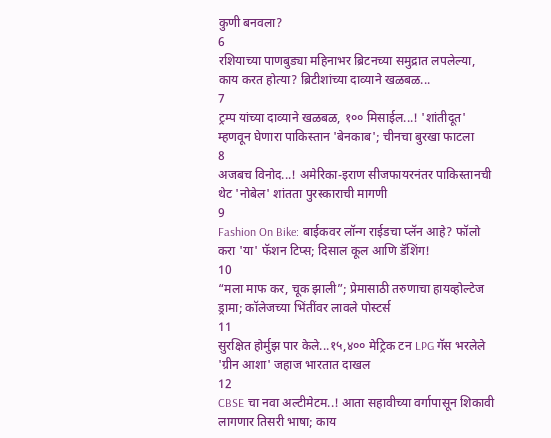कुणी बनवला?
6
रशियाच्या पाणबुड्या महिनाभर ब्रिटनच्या समुद्रात लपलेल्या, काय करत होत्या? ब्रिटीशांच्या दाव्याने खळबळ...
7
ट्रम्प यांच्या दाव्याने खळबळ, १०० मिसाईल...! 'शांतीदूत' म्हणवून घेणारा पाकिस्तान 'बेनकाब'; चीनचा बुरखा फाटला
8
अजबच विनोद...! अमेरिका-इराण सीजफायरनंतर पाकिस्तानची थेट 'नोबेल' शांतता पुरस्काराची मागणी
9
Fashion On Bike: बाईकवर लॉन्ग राईडचा प्लॅन आहे? फॉलो करा 'या' फॅशन टिप्स; दिसाल कूल आणि डॅशिंग!
10
“मला माफ कर, चूक झाली”; प्रेमासाठी तरुणाचा हायव्होल्टेज ड्रामा; कॉलेजच्या भिंतींवर लावले पोस्टर्स
11
सुरक्षित होर्मुझ पार केले...१५,४०० मेट्रिक टन LPG गॅस भरलेले 'ग्रीन आशा' जहाज भारतात दाखल
12
CBSE चा नवा अल्टीमेटम..! आता सहावीच्या वर्गापासून शिकावी लागणार तिसरी भाषा; काय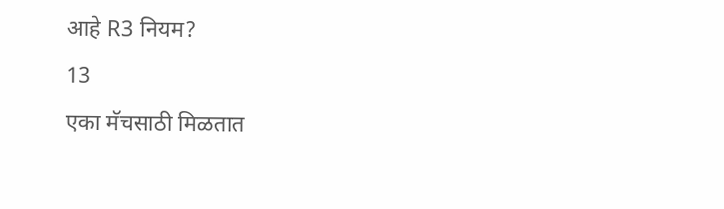आहे R3 नियम?
13
एका मॅचसाठी मिळतात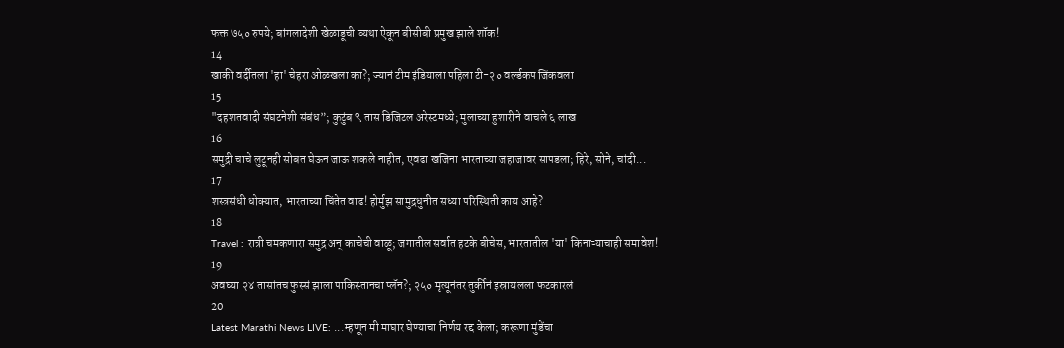फक्त ७५० रुपये; बांगलादेशी खेळाडूची व्यथा ऐकून बीसीबी प्रमुख झाले शॉक!
14
खाकी वर्दीतला 'हा' चेहरा ओळखला का?; ज्यानं टीम इंडियाला पहिला टी-२० वर्ल्डकप जिंकवला
15
"दहशतवादी संघटनेशी संबंध”; कुटुंब ९ तास डिजिटल अरेस्टमध्ये; मुलाच्या हुशारीने वाचले ६ लाख
16
समुद्री चाचे लुटूनही सोबत घेऊन जाऊ शकले नाहीत, एवढा खजिना भारताच्या जहाजावर सापडला; हिरे, सोने, चांदी...
17
शस्त्रसंधी धोक्यात, भारताच्या चिंतेत वाढ! होर्मुझ सामुद्रधुनीत सध्या परिस्थिती काय आहे?
18
Travel : रात्री चमकणारा समुद्र अन् काचेची वाळू; जगातील सर्वात हटके बीचेस, भारतातील 'या' किनाऱ्याचाही समावेश!
19
अवघ्या २४ तासांतच फुस्सं झाला पाकिस्तानचा प्लॅन?; २५० मृत्यूनंतर तुर्कीनं इस्रायलला फटकारलं
20
Latest Marathi News LIVE: ...म्हणून मी माघार घेण्याचा निर्णय रद्द केला; करूणा मुंडेंचा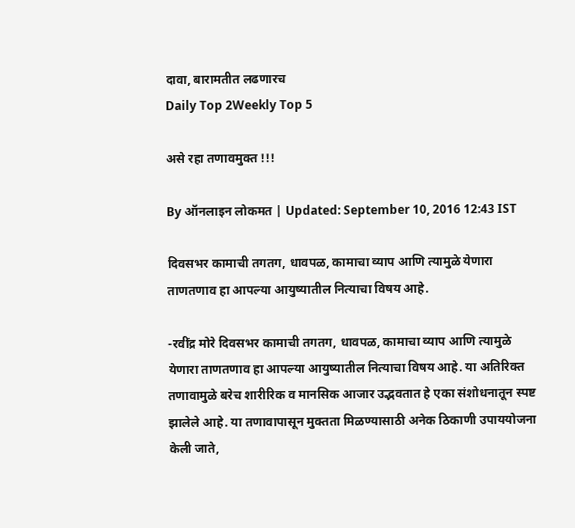दावा, बारामतीत लढणारच
Daily Top 2Weekly Top 5

असे रहा तणावमुक्त !!!

By ऑनलाइन लोकमत | Updated: September 10, 2016 12:43 IST

दिवसभर कामाची तगतग, धावपळ, कामाचा व्याप आणि त्यामुळे येणारा ताणतणाव हा आपल्या आयुष्यातील नित्याचा विषय आहे.

-रवींद्र मोरे दिवसभर कामाची तगतग, धावपळ, कामाचा व्याप आणि त्यामुळे येणारा ताणतणाव हा आपल्या आयुष्यातील नित्याचा विषय आहे. या अतिरिक्त  तणावामुळे बरेच शारीरिक व मानसिक आजार उद्भवतात हे एका संशोधनातून स्पष्ट झालेले आहे. या तणावापासून मुक्तता मिळण्यासाठी अनेक ठिकाणी उपाययोजना केली जाते,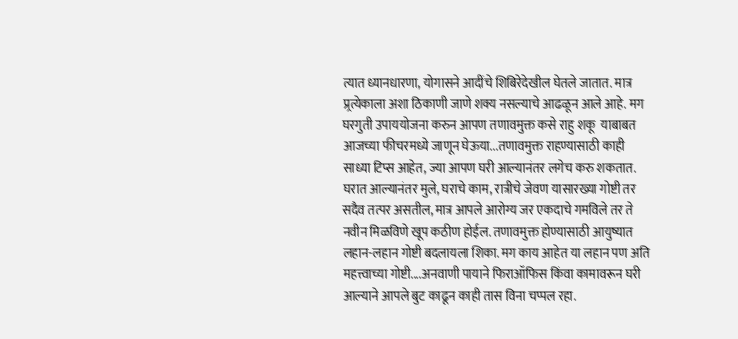त्यात ध्यानधारणा, योगासने आदींचे शिबिरेदेखील घेतले जातात. मात्र प्र्रत्येकाला अशा ठिकाणी जाणे शक्य नसल्याचे आढळून आले आहे. मग घरगुती उपाययोजना करुन आपण तणावमुक्त कसे राहु शकू  याबाबत आजच्या फीचरमध्ये जाणून घेऊया...तणावमुक्त राहण्यासाठी काही साध्या टिप्स आहेत, ज्या आपण घरी आल्यानंतर लगेच करु शकतात. घरात आल्यानंतर मुले, घराचे काम, रात्रीचे जेवण यासारख्या गोष्टी तर सदैव तत्पर असतील, मात्र आपले आरोग्य जर एकदाचे गमविले तर ते नवीन मिळविणे खूप कठीण होईल. तणावमुक्त होण्यासाठी आयुष्यात लहान-लहान गोष्टी बदलायला शिका. मग काय आहेत या लहान पण अति महत्त्वाच्या गोष्टी....अनवाणी पायाने फिराऑफिस किंवा कामावरून घरी आल्याने आपले बुट काढून काही तास विना चप्पल रहा.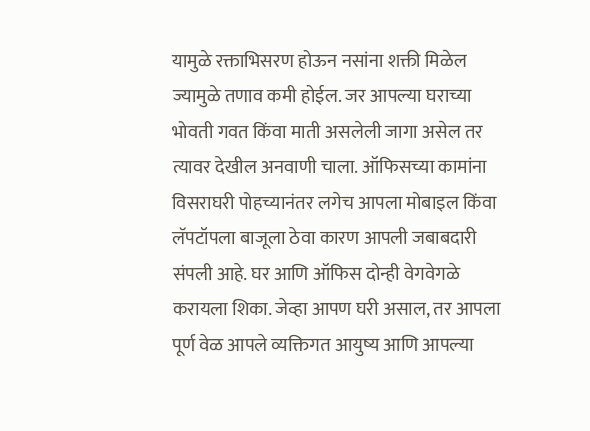यामुळे रक्ताभिसरण होऊन नसांना शक्ती मिळेल ज्यामुळे तणाव कमी होईल. जर आपल्या घराच्या भोवती गवत किंवा माती असलेली जागा असेल तर त्यावर देखील अनवाणी चाला. ऑफिसच्या कामांना विसराघरी पोहच्यानंतर लगेच आपला मोबाइल किंवा लॅपटॉपला बाजूला ठेवा कारण आपली जबाबदारी संपली आहे. घर आणि ऑफिस दोन्ही वेगवेगळे करायला शिका. जेव्हा आपण घरी असाल, तर आपला पूर्ण वेळ आपले व्यक्तिगत आयुष्य आणि आपल्या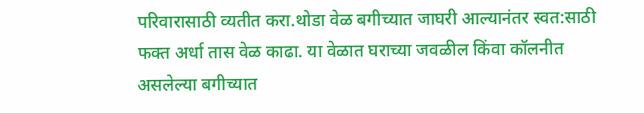परिवारासाठी व्यतीत करा.थोडा वेळ बगीच्यात जाघरी आल्यानंतर स्वत:साठी फक्त अर्धा तास वेळ काढा. या वेळात घराच्या जवळील किंवा कॉलनीत असलेल्या बगीच्यात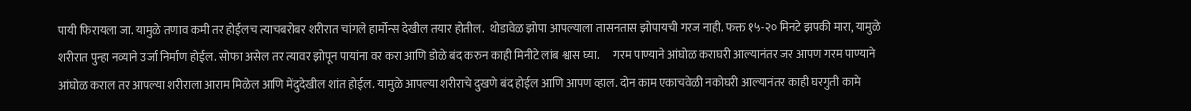पायी फिरायला जा. यामुळे तणाव कमी तर होईलच त्याचबरोबर शरीरात चांगले हार्मोन्स देखील तयार होतील.  थोडावेळ झोपा आपल्याला तासनतास झोपायची गरज नाही. फक्त १५-२० मिनटे झपकी मारा, यामुळे शरीरात पुन्हा नव्याने उर्जा निर्माण होईल. सोफा असेल तर त्यावर झोपून पायांना वर करा आणि डोळे बंद करुन काही मिनीटे लांब श्वास घ्या.      गरम पाण्याने आंघोळ कराघरी आल्यानंतर जर आपण गरम पाण्याने आंघोळ कराल तर आपल्या शरीराला आराम मिळेल आणि मेंदुदेखील शांत होईल. यामुळे आपल्या शरीराचे दुखणे बंद होईल आणि आपण व्हाल. दोन काम एकाचवेळी नकोघरी आल्यानंतर काही घरगुती कामे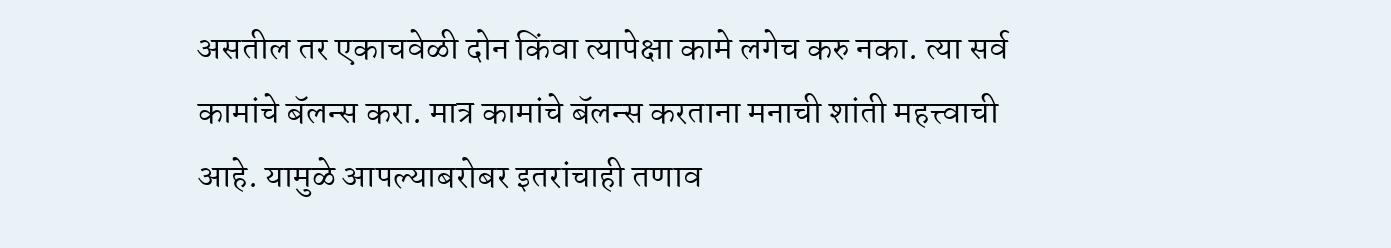असतील तर एकाचवेळी दोन किंवा त्यापेक्षा कामे लगेच करु नका. त्या सर्व कामांचे बॅलन्स करा. मात्र कामांचे बॅलन्स करताना मनाची शांती महत्त्वाची आहे. यामुळे आपल्याबरोबर इतरांचाही तणाव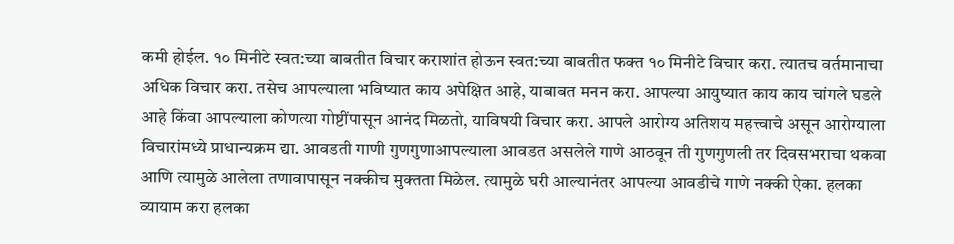कमी होईल. १० मिनीटे स्वत:च्या बाबतीत विचार कराशांत होऊन स्वत:च्या बाबतीत फक्त १० मिनीटे विचार करा. त्यातच वर्तमानाचा अधिक विचार करा. तसेच आपल्याला भविष्यात काय अपेक्षित आहे, याबाबत मनन करा. आपल्या आयुष्यात काय काय चांगले घडले आहे किंवा आपल्याला कोणत्या गोष्टींपासून आनंद मिळतो, याविषयी विचार करा. आपले आरोग्य अतिशय महत्त्वाचे असून आरोग्याला विचारांमध्ये प्राधान्यक्रम द्या. आवडती गाणी गुणगुणाआपल्याला आवडत असलेले गाणे आठवून ती गुणगुणली तर दिवसभराचा थकवा आणि त्यामुळे आलेला तणावापासून नक्कीच मुक्तता मिळेल. त्यामुळे घरी आल्यानंतर आपल्या आवडीचे गाणे नक्की ऐका. हलका व्यायाम करा हलका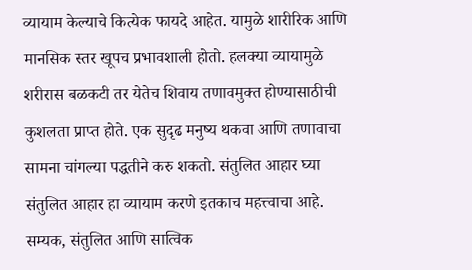व्यायाम केल्याचे कित्येक फायदे आहेत. यामुळे शारीरिक आणि मानसिक स्तर खूपच प्रभावशाली होतो. हलक्या व्यायामुळे शरीरास बळकटी तर येतेच शिवाय तणावमुक्त होण्यासाठीची कुशलता प्राप्त होते. एक सुदृढ मनुष्य थकवा आणि तणावाचा सामना चांगल्या पद्धतीने करु शकतो. संतुलित आहार घ्या संतुलित आहार हा व्यायाम करणे इतकाच महत्त्वाचा आहे. सम्यक, संतुलित आणि सात्विक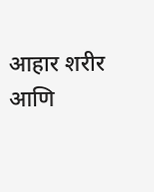आहार शरीर आणि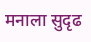मनाला सुदृढ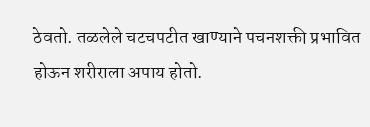ठेवतो. तळलेले चटचपटीत खाण्याने पचनशक्ती प्रभावित होऊन शरीराला अपाय होतो.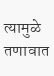त्यामुळे तणावात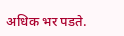अधिक भर पडते.